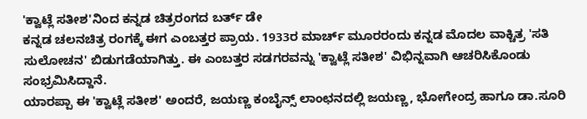'ಕ್ವಾಟ್ಲೆ ಸತೀಶ'ನಿಂದ ಕನ್ನಡ ಚಿತ್ರರಂಗದ ಬರ್ತ್ ಡೇ
ಕನ್ನಡ ಚಲನಚಿತ್ರ ರಂಗಕ್ಕೆ ಈಗ ಎಂಬತ್ತರ ಪ್ರಾಯ. 1933ರ ಮಾರ್ಚ್ ಮೂರರಂದು ಕನ್ನಡ ಮೊದಲ ವಾಕ್ಚಿತ್ರ 'ಸತಿ ಸುಲೋಚನ' ಬಿಡುಗಡೆಯಾಗಿತ್ತು. ಈ ಎಂಬತ್ತರ ಸಡಗರವನ್ನು 'ಕ್ವಾಟ್ಲೆ ಸತೀಶ' ವಿಭಿನ್ನವಾಗಿ ಆಚರಿಸಿಕೊಂಡು ಸಂಭ್ರಮಿಸಿದ್ದಾನೆ.
ಯಾರಪ್ಪಾ ಈ 'ಕ್ವಾಟ್ಲೆ ಸತೀಶ' ಅಂದರೆ, ಜಯಣ್ಣ ಕಂಬೈನ್ಸ್ ಲಾಂಛನದಲ್ಲಿ ಜಯಣ್ಣ, ಭೋಗೇಂದ್ರ ಹಾಗೂ ಡಾ.ಸೂರಿ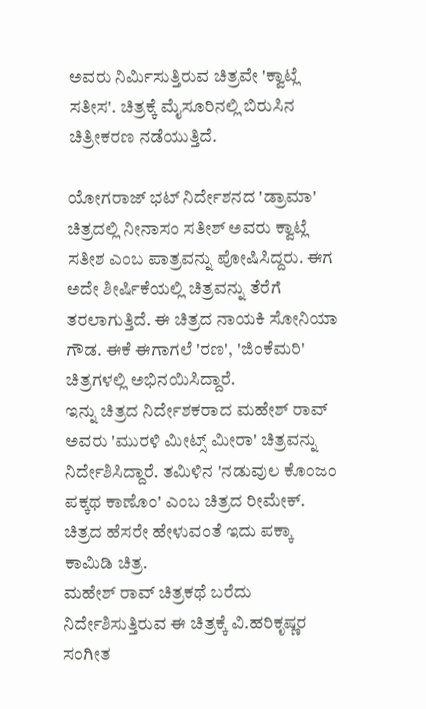ಅವರು ನಿರ್ಮಿಸುತ್ತಿರುವ ಚಿತ್ರವೇ 'ಕ್ವಾಟ್ಲೆ ಸತೀಸ'. ಚಿತ್ರಕ್ಕೆ ಮೈಸೂರಿನಲ್ಲಿ ಬಿರುಸಿನ ಚಿತ್ರೀಕರಣ ನಡೆಯುತ್ತಿದೆ.

ಯೋಗರಾಜ್ ಭಟ್ ನಿರ್ದೇಶನದ 'ಡ್ರಾಮಾ' ಚಿತ್ರದಲ್ಲಿ ನೀನಾಸಂ ಸತೀಶ್ ಅವರು ಕ್ವಾಟ್ಲೆ ಸತೀಶ ಎಂಬ ಪಾತ್ರವನ್ನು ಪೋಷಿಸಿದ್ದರು. ಈಗ ಅದೇ ಶೀರ್ಷಿಕೆಯಲ್ಲಿ ಚಿತ್ರವನ್ನು ತೆರೆಗೆ ತರಲಾಗುತ್ತಿದೆ. ಈ ಚಿತ್ರದ ನಾಯಕಿ ಸೋನಿಯಾ ಗೌಡ. ಈಕೆ ಈಗಾಗಲೆ 'ರಣ', 'ಜಿಂಕೆಮರಿ' ಚಿತ್ರಗಳಲ್ಲಿ ಅಭಿನಯಿಸಿದ್ದಾರೆ.
ಇನ್ನು ಚಿತ್ರದ ನಿರ್ದೇಶಕರಾದ ಮಹೇಶ್ ರಾವ್ ಅವರು 'ಮುರಳಿ ಮೀಟ್ಸ್ ಮೀರಾ' ಚಿತ್ರವನ್ನು ನಿರ್ದೇಶಿಸಿದ್ದಾರೆ. ತಮಿಳಿನ 'ನಡುವುಲ ಕೊಂಜಂ ಪಕ್ಕಥ ಕಾಣೊಂ' ಎಂಬ ಚಿತ್ರದ ರೀಮೇಕ್. ಚಿತ್ರದ ಹೆಸರೇ ಹೇಳುವಂತೆ ಇದು ಪಕ್ಕಾ ಕಾಮಿಡಿ ಚಿತ್ರ.
ಮಹೇಶ್ ರಾವ್ ಚಿತ್ರಕಥೆ ಬರೆದು ನಿರ್ದೇಶಿಸುತ್ತಿರುವ ಈ ಚಿತ್ರಕ್ಕೆ ವಿ.ಹರಿಕೃಷ್ಣರ ಸಂಗೀತ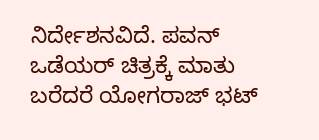ನಿರ್ದೇಶನವಿದೆ. ಪವನ್ ಒಡೆಯರ್ ಚಿತ್ರಕ್ಕೆ ಮಾತು ಬರೆದರೆ ಯೋಗರಾಜ್ ಭಟ್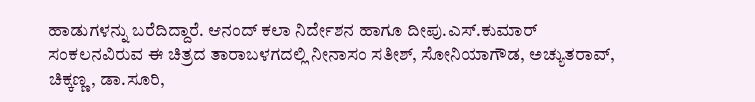ಹಾಡುಗಳನ್ನು ಬರೆದಿದ್ದಾರೆ. ಆನಂದ್ ಕಲಾ ನಿರ್ದೇಶನ ಹಾಗೂ ದೀಪು.ಎಸ್.ಕುಮಾರ್ ಸಂಕಲನವಿರುವ ಈ ಚಿತ್ರದ ತಾರಾಬಳಗದಲ್ಲಿ ನೀನಾಸಂ ಸತೀಶ್, ಸೋನಿಯಾಗೌಡ, ಅಚ್ಯುತರಾವ್, ಚಿಕ್ಕಣ್ಣ, ಡಾ.ಸೂರಿ,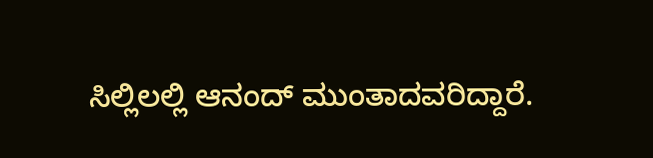ಸಿಲ್ಲಿಲಲ್ಲಿ ಆನಂದ್ ಮುಂತಾದವರಿದ್ದಾರೆ.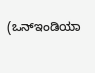(ಒನ್ಇಂಡಿಯಾ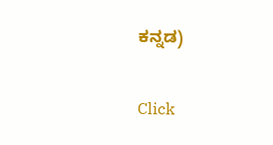ಕನ್ನಡ)


Click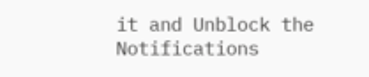it and Unblock the Notifications